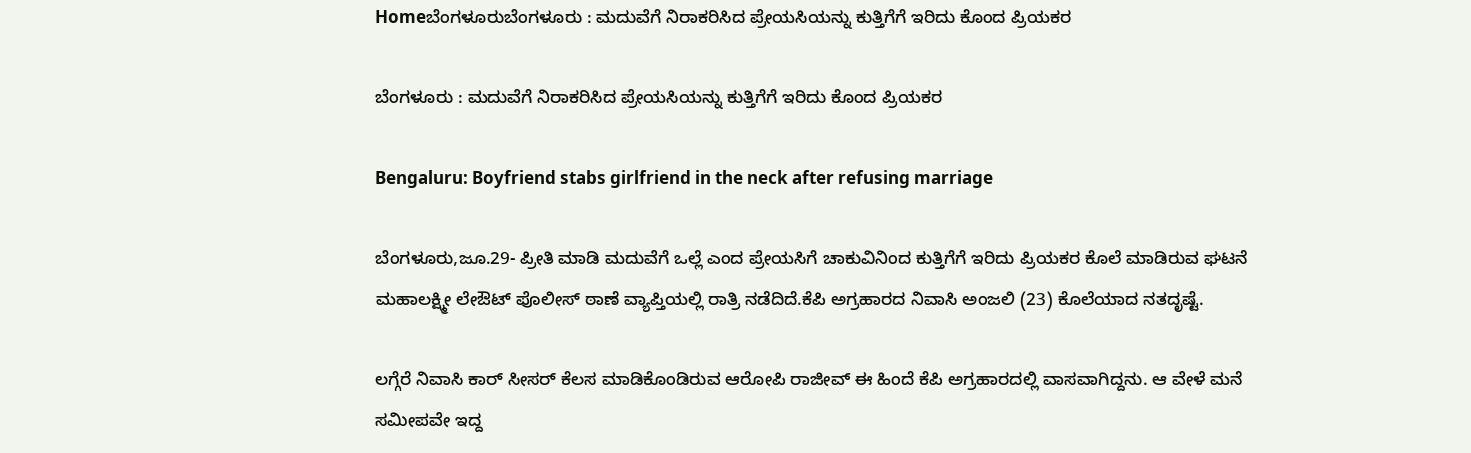Homeಬೆಂಗಳೂರುಬೆಂಗಳೂರು : ಮದುವೆಗೆ ನಿರಾಕರಿಸಿದ ಪ್ರೇಯಸಿಯನ್ನು ಕುತ್ತಿಗೆಗೆ ಇರಿದು ಕೊಂದ ಪ್ರಿಯಕರ

ಬೆಂಗಳೂರು : ಮದುವೆಗೆ ನಿರಾಕರಿಸಿದ ಪ್ರೇಯಸಿಯನ್ನು ಕುತ್ತಿಗೆಗೆ ಇರಿದು ಕೊಂದ ಪ್ರಿಯಕರ

Bengaluru: Boyfriend stabs girlfriend in the neck after refusing marriage

ಬೆಂಗಳೂರು,ಜೂ.29- ಪ್ರೀತಿ ಮಾಡಿ ಮದುವೆಗೆ ಒಲ್ಲೆ ಎಂದ ಪ್ರೇಯಸಿಗೆ ಚಾಕುವಿನಿಂದ ಕುತ್ತಿಗೆಗೆ ಇರಿದು ಪ್ರಿಯಕರ ಕೊಲೆ ಮಾಡಿರುವ ಘಟನೆ ಮಹಾಲಕ್ಷ್ಮೀ ಲೇಔಟ್‌ ಪೊಲೀಸ್‌‍ ಠಾಣೆ ವ್ಯಾಪ್ತಿಯಲ್ಲಿ ರಾತ್ರಿ ನಡೆದಿದೆ.ಕೆಪಿ ಅಗ್ರಹಾರದ ನಿವಾಸಿ ಅಂಜಲಿ (23) ಕೊಲೆಯಾದ ನತದೃಷ್ಟೆ.

ಲಗ್ಗೆರೆ ನಿವಾಸಿ ಕಾರ್‌ ಸೀಸರ್‌ ಕೆಲಸ ಮಾಡಿಕೊಂಡಿರುವ ಆರೋಪಿ ರಾಜೀವ್‌ ಈ ಹಿಂದೆ ಕೆಪಿ ಅಗ್ರಹಾರದಲ್ಲಿ ವಾಸವಾಗಿದ್ದನು. ಆ ವೇಳೆ ಮನೆ ಸಮೀಪವೇ ಇದ್ದ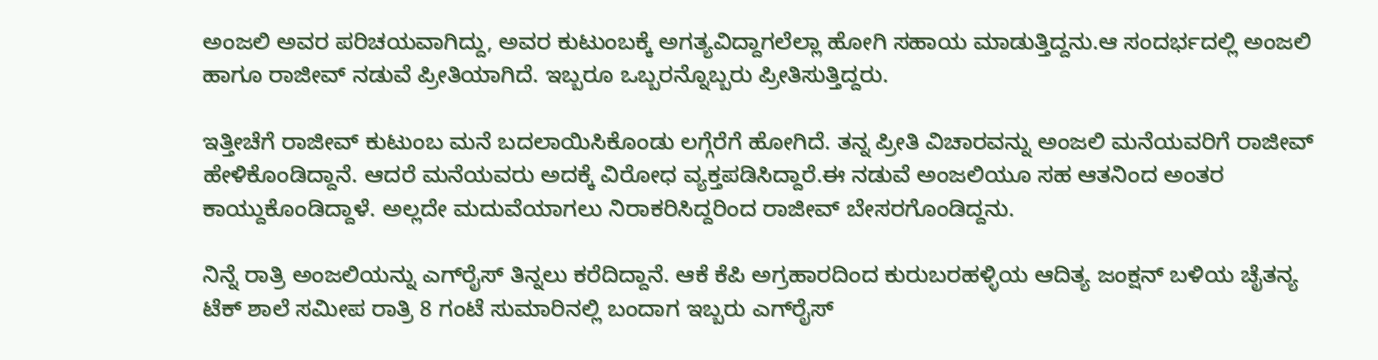ಅಂಜಲಿ ಅವರ ಪರಿಚಯವಾಗಿದ್ದು, ಅವರ ಕುಟುಂಬಕ್ಕೆ ಅಗತ್ಯವಿದ್ದಾಗಲೆಲ್ಲಾ ಹೋಗಿ ಸಹಾಯ ಮಾಡುತ್ತಿದ್ದನು.ಆ ಸಂದರ್ಭದಲ್ಲಿ ಅಂಜಲಿ ಹಾಗೂ ರಾಜೀವ್‌ ನಡುವೆ ಪ್ರೀತಿಯಾಗಿದೆ. ಇಬ್ಬರೂ ಒಬ್ಬರನ್ನೊಬ್ಬರು ಪ್ರೀತಿಸುತ್ತಿದ್ದರು.

ಇತ್ತೀಚೆಗೆ ರಾಜೀವ್‌ ಕುಟುಂಬ ಮನೆ ಬದಲಾಯಿಸಿಕೊಂಡು ಲಗ್ಗೆರೆಗೆ ಹೋಗಿದೆ. ತನ್ನ ಪ್ರೀತಿ ವಿಚಾರವನ್ನು ಅಂಜಲಿ ಮನೆಯವರಿಗೆ ರಾಜೀವ್‌ ಹೇಳಿಕೊಂಡಿದ್ದಾನೆ. ಆದರೆ ಮನೆಯವರು ಅದಕ್ಕೆ ವಿರೋಧ ವ್ಯಕ್ತಪಡಿಸಿದ್ದಾರೆ.ಈ ನಡುವೆ ಅಂಜಲಿಯೂ ಸಹ ಆತನಿಂದ ಅಂತರ ಕಾಯ್ದುಕೊಂಡಿದ್ದಾಳೆ. ಅಲ್ಲದೇ ಮದುವೆಯಾಗಲು ನಿರಾಕರಿಸಿದ್ದರಿಂದ ರಾಜೀವ್‌ ಬೇಸರಗೊಂಡಿದ್ದನು.

ನಿನ್ನೆ ರಾತ್ರಿ ಅಂಜಲಿಯನ್ನು ಎಗ್‌ರೈಸ್‌‍ ತಿನ್ನಲು ಕರೆದಿದ್ದಾನೆ. ಆಕೆ ಕೆಪಿ ಅಗ್ರಹಾರದಿಂದ ಕುರುಬರಹಳ್ಳಿಯ ಆದಿತ್ಯ ಜಂಕ್ಷನ್‌ ಬಳಿಯ ಚೈತನ್ಯ ಟೆಕ್‌ ಶಾಲೆ ಸಮೀಪ ರಾತ್ರಿ 8 ಗಂಟೆ ಸುಮಾರಿನಲ್ಲಿ ಬಂದಾಗ ಇಬ್ಬರು ಎಗ್‌ರೈಸ್‌‍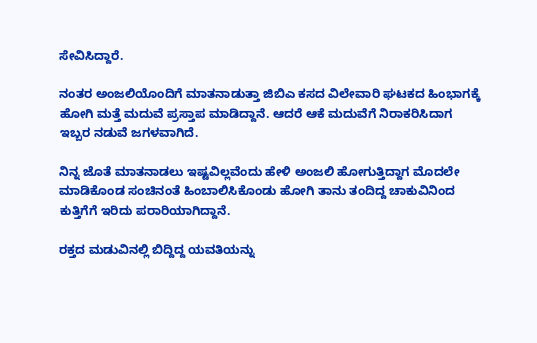ಸೇವಿಸಿದ್ದಾರೆ.

ನಂತರ ಅಂಜಲಿಯೊಂದಿಗೆ ಮಾತನಾಡುತ್ತಾ ಜಿಬಿಎ ಕಸದ ವಿಲೇವಾರಿ ಘಟಕದ ಹಿಂಭಾಗಕ್ಕೆ ಹೋಗಿ ಮತ್ತೆ ಮದುವೆ ಪ್ರಸ್ತಾಪ ಮಾಡಿದ್ದಾನೆ. ಆದರೆ ಆಕೆ ಮದುವೆಗೆ ನಿರಾಕರಿಸಿದಾಗ ಇಬ್ಬರ ನಡುವೆ ಜಗಳವಾಗಿದೆ.

ನಿನ್ನ ಜೊತೆ ಮಾತನಾಡಲು ಇಷ್ಟವಿಲ್ಲವೆಂದು ಹೇಳಿ ಅಂಜಲಿ ಹೋಗುತ್ತಿದ್ದಾಗ ಮೊದಲೇ ಮಾಡಿಕೊಂಡ ಸಂಚಿನಂತೆ ಹಿಂಬಾಲಿಸಿಕೊಂಡು ಹೋಗಿ ತಾನು ತಂದಿದ್ದ ಚಾಕುವಿನಿಂದ ಕುತ್ತಿಗೆಗೆ ಇರಿದು ಪರಾರಿಯಾಗಿದ್ದಾನೆ.

ರಕ್ತದ ಮಡುವಿನಲ್ಲಿ ಬಿದ್ದಿದ್ದ ಯವತಿಯನ್ನು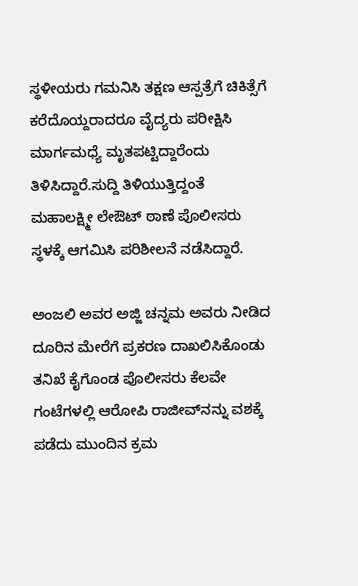ಸ್ಥಳೀಯರು ಗಮನಿಸಿ ತಕ್ಷಣ ಆಸ್ಪತ್ರೆಗೆ ಚಿಕಿತ್ಸೆಗೆ ಕರೆದೊಯ್ದರಾದರೂ ವೈದ್ಯರು ಪರೀಕ್ಷಿಸಿ ಮಾರ್ಗಮಧ್ಯೆ ಮೃತಪಟ್ಟಿದ್ದಾರೆಂದು ತಿಳಿಸಿದ್ದಾರೆ.ಸುದ್ದಿ ತಿಳಿಯುತ್ತಿದ್ದಂತೆ ಮಹಾಲಕ್ಷ್ಮೀ ಲೇಔಟ್‌ ಠಾಣೆ ಪೊಲೀಸರು ಸ್ಥಳಕ್ಕೆ ಆಗಮಿಸಿ ಪರಿಶೀಲನೆ ನಡೆಸಿದ್ದಾರೆ.

ಅಂಜಲಿ ಅವರ ಅಜ್ಜಿ ಚನ್ನಮ ಅವರು ನೀಡಿದ ದೂರಿನ ಮೇರೆಗೆ ಪ್ರಕರಣ ದಾಖಲಿಸಿಕೊಂಡು ತನಿಖೆ ಕೈಗೊಂಡ ಪೊಲೀಸರು ಕೆಲವೇ ಗಂಟೆಗಳಲ್ಲಿ ಆರೋಪಿ ರಾಜೀವ್‌ನನ್ನು ವಶಕ್ಕೆ ಪಡೆದು ಮುಂದಿನ ಕ್ರಮ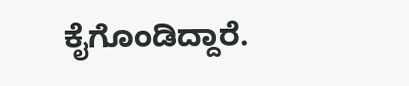ಕೈಗೊಂಡಿದ್ದಾರೆ.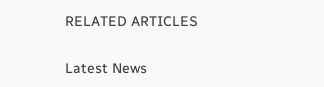RELATED ARTICLES

Latest News